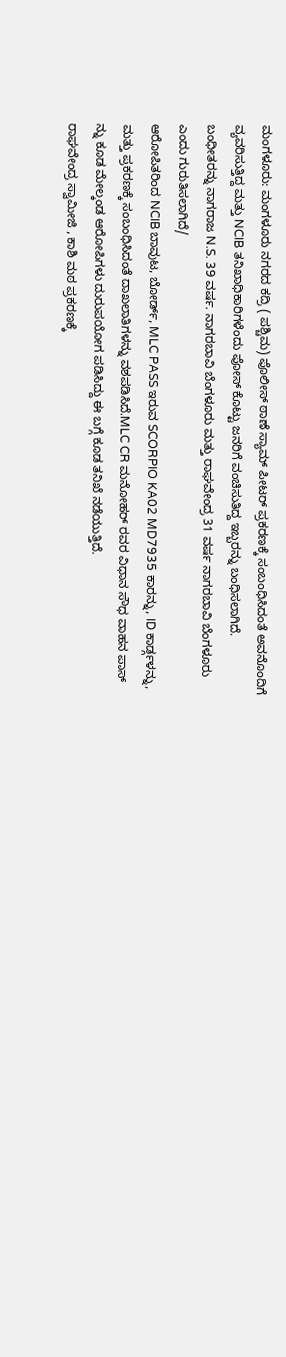ಮಂಗಳೂರು: ಮಂಗಳೂರು ನಗರದ ಕದ್ರಿ ( ಪಶ್ಚಿಮ) ಪೊಲೀಸ್ ಠಾಣೆ ಸ್ಯಾಮ್ ಪೀಟರ್ ಪ್ರಕರಣಕ್ಕೆ ಸಂಬಂಧಿಸಿದಂತೆ ಅವನೊಂದಿಗೆ ವ್ಯವರಿಸುತ್ತಿದ್ದ ಮತ್ತು NCIB ತನಿಖಾಧಿಕಾರಿಗಳೆಂದು ಪೋಸ್ ಕೊಟ್ಟು ಜನರಿಗೆ ವಂಚಿಸುತಿದ್ದ ಇಬ್ಬರನ್ನು ಬಂಧಿಸಲಾಗಿದೆ. ಬಂಧೀತರನ್ನು ನಾಗರಾಜ N.S. 39 ವರ್ಷ. ನಾಗರಬಾವಿ ಬೆಂಗಳೂರು ಮತ್ತು ರಾಘವೇಂದ್ರ 31 ವರ್ಷ ನಾಗರಬಾವಿ ಬೆಂಗಳೂರು ಎಂದು ಗುರುತಿಸಲಾಗಿದೆ/
ಆರೋಪಿತರಿಂದ NCIB ಬಾವುಟ, ಬೋರ್ಡ್, MLC PASS ಇರುವ SCORPIO KA02 MD7935 ಕಾರನ್ನು, ID ಕಾರ್ಡ್ಗಳನ್ನು, ಮತ್ತು ಪ್ರಕರಣಕ್ಕೆ ಸಂಬಂಧಿಸಿದಂತೆ ದಾಖಲಾತಿಗಳನ್ನು ವಶಪಡಿಸಿದೆ.MLC CR ಮನೋಹರ್ ರವರ ವಿಧಾನ ಸೌಧ ವಾಹನ ಪಾಸ್ ನ್ನು ಕೂಡ ಮೇಲ್ಕಂಡ ಆರೋಪಿಗಳು ದುರುಪಯೋಗ ಪಡಿಸಿದ್ದು ಈ ಬಗ್ಗೆ ಕೂಡ ತನಿಖೆ ನಡೆಯುತ್ತಿದೆ.
ರಾಘವೇಂದ್ರ ಸ್ವಾಮೀಜಿ , ಕಾಶಿ ಮಠ ಪ್ರಕರಣಕ್ಕೆ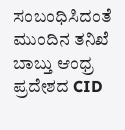ಸಂಬಂಧಿಸಿದಂತೆ ಮುಂದಿನ ತನಿಖೆ ಬಾಬ್ತು ಆಂಧ್ರ ಪ್ರದೇಶದ CID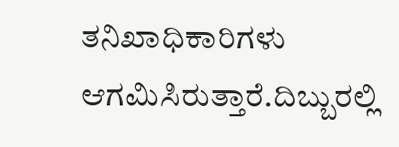ತನಿಖಾಧಿಕಾರಿಗಳು ಆಗಮಿಸಿರುತ್ತಾರೆ.ದಿಬ್ಬುರಲ್ಲಿ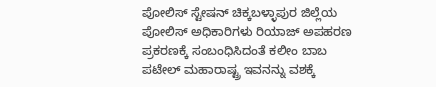ಪೋಲಿಸ್ ಸ್ಟೇಷನ್ ಚಿಕ್ಕಬಳ್ಳಾಪುರ ಜಿಲ್ಲೆಯ ಪೋಲಿಸ್ ಅಧಿಕಾರಿಗಳು ರಿಯಾಜ್ ಅಪಹರಣ ಪ್ರಕರಣಕ್ಕೆ ಸಂಬಂಧಿಸಿದಂತೆ ಕಲೀಂ ಬಾಬ ಪಟೇಲ್ ಮಹಾರಾಷ್ಟ್ರ ಇವನನ್ನು ವಶಕ್ಕೆ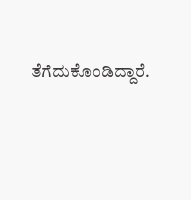ತೆಗೆದುಕೊಂಡಿದ್ದಾರೆ.